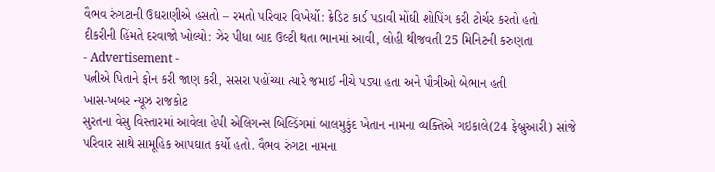વૈભવ રુંગટાની ઉઘરાણીએ હસતો – રમતો પરિવાર વિખેર્યો: ક્રેડિટ કાર્ડ પડાવી મોંઘી શોપિંગ કરી ટોર્ચર કરતો હતો
દીકરીની હિંમતે દરવાજો ખોલ્યો: ઝેર પીધા બાદ ઉલ્ટી થતા ભાનમાં આવી, લોહી થીજવતી 25 મિનિટની કરુણતા
- Advertisement -
પત્નીએ પિતાને ફોન કરી જાણ કરી, સસરા પહોંચ્યા ત્યારે જમાઈ નીચે પડ્યા હતા અને પૌત્રીઓ બેભાન હતી
ખાસ-ખબર ન્યૂઝ રાજકોટ
સુરતના વેસુ વિસ્તારમાં આવેલા હેપી એલિગન્સ બિલ્ડિંગમાં બાલમુકુંદ ખેતાન નામના વ્યક્તિએ ગઇકાલે(24 ફેબ્રુઆરી) સાંજે પરિવાર સાથે સામૂહિક આપઘાત કર્યો હતો. વૈભવ રુંગટા નામના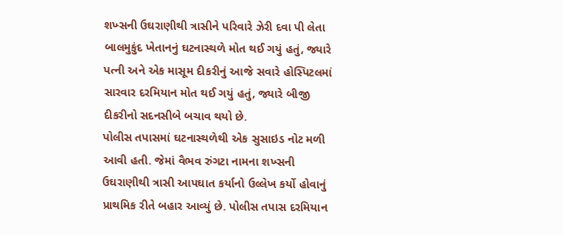શખ્સની ઉઘરાણીથી ત્રાસીને પરિવારે ઝેરી દવા પી લેતા બાલમુકુંદ ખેતાનનું ઘટનાસ્થળે મોત થઈ ગયું હતું, જ્યારે પત્ની અને એક માસૂમ દીકરીનું આજે સવારે હોસ્પિટલમાં સારવાર દરમિયાન મોત થઈ ગયું હતું, જ્યારે બીજી દીકરીનો સદનસીબે બચાવ થયો છે.
પોલીસ તપાસમાં ઘટનાસ્થળેથી એક સુસાઇડ નોટ મળી આવી હતી. જેમાં વૈભવ રુંગટા નામના શખ્સની ઉઘરાણીથી ત્રાસી આપઘાત કર્યાનો ઉલ્લેખ કર્યો હોવાનું પ્રાથમિક રીતે બહાર આવ્યું છે. પોલીસ તપાસ દરમિયાન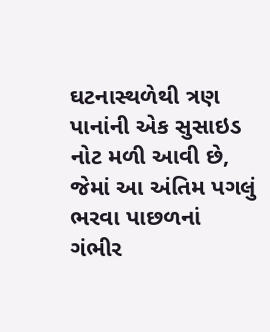ઘટનાસ્થળેથી ત્રણ પાનાંની એક સુસાઇડ નોટ મળી આવી છે, જેમાં આ અંતિમ પગલું ભરવા પાછળનાં ગંભીર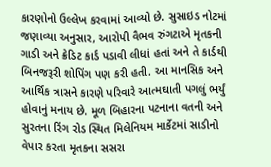કારણોનો ઉલ્લેખ કરવામાં આવ્યો છે. સુસાઇડ નોટમાં જણાવ્યા અનુસાર, આરોપી વૈભવ રુંગટાએ મૃતકની ગાડી અને ક્રેડિટ કાર્ડ પડાવી લીધાં હતાં અને તે કાર્ડથી બિનજરૂરી શોપિંગ પણ કરી હતી. આ માનસિક અને આર્થિક ત્રાસને કારણે પરિવારે આત્મઘાતી પગલું ભર્યું હોવાનું મનાય છે. મૂળ બિહારના પટનાના વતની અને સુરતના રિંગ રોડ સ્થિત મિલેનિયમ માર્કેટમાં સાડીનો વેપાર કરતા મૃતકના સસરા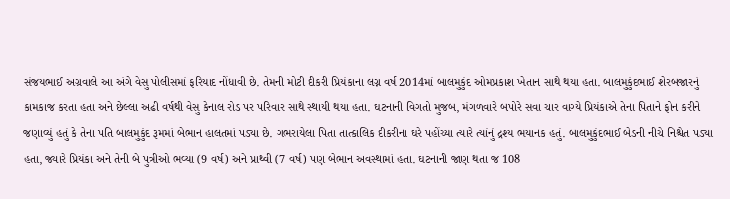સંજયભાઈ અગ્રવાલે આ અંગે વેસુ પોલીસમાં ફરિયાદ નોંધાવી છે. તેમની મોટી દીકરી પ્રિયંકાના લગ્ન વર્ષ 2014માં બાલમુકુંદ ઓમપ્રકાશ ખેતાન સાથે થયા હતા. બાલમુકુંદભાઈ શેરબજારનું કામકાજ કરતા હતા અને છેલ્લા અઢી વર્ષથી વેસુ કેનાલ રોડ પર પરિવાર સાથે સ્થાયી થયા હતા. ઘટનાની વિગતો મુજબ, મંગળવારે બપોરે સવા ચાર વાગ્યે પ્રિયંકાએ તેના પિતાને ફોન કરીને જણાવ્યું હતું કે તેના પતિ બાલમુકુંદ રૂમમાં બેભાન હાલતમાં પડ્યા છે. ગભરાયેલા પિતા તાત્કાલિક દીકરીના ઘરે પહોંચ્યા ત્યારે ત્યાંનું દ્રશ્ય ભયાનક હતું. બાલમુકુંદભાઈ બેડની નીચે નિશ્ચેત પડ્યા હતા, જ્યારે પ્રિયંકા અને તેની બે પુત્રીઓ ભવ્યા (9 વર્ષ) અને પ્રાથ્વી (7 વર્ષ) પણ બેભાન અવસ્થામાં હતા. ઘટનાની જાણ થતા જ 108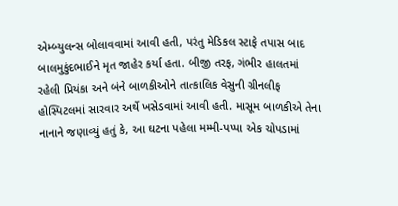એમ્બ્યુલન્સ બોલાવવામાં આવી હતી, પરંતુ મેડિકલ સ્ટાફે તપાસ બાદ બાલમુકુંદભાઈને મૃત જાહેર કર્યા હતા. બીજી તરફ, ગંભીર હાલતમાં રહેલી પ્રિયંકા અને બંને બાળકીઓને તાત્કાલિક વેસુની ગ્રીનલીફ હોસ્પિટલમાં સારવાર અર્થે ખસેડવામાં આવી હતી. માસૂમ બાળકીએ તેના નાનાને જણાવ્યું હતું કે, આ ઘટના પહેલા મમ્મી-પપ્પા એક ચોપડામાં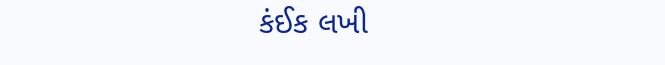કંઈક લખી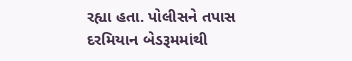રહ્યા હતા. પોલીસને તપાસ દરમિયાન બેડરૂમમાંથી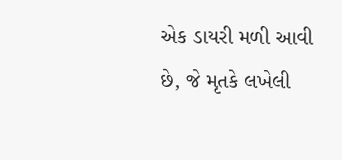એક ડાયરી મળી આવી છે, જે મૃતકે લખેલી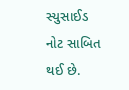સ્યુસાઈડ નોટ સાબિત થઈ છે.